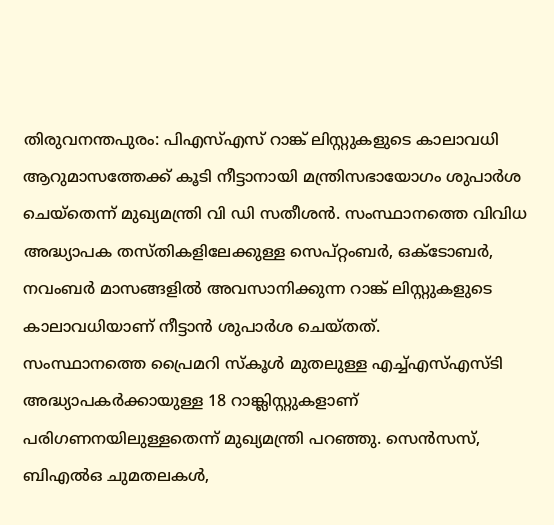തിരുവനന്തപുരം: പിഎസ്എസ് റാങ്ക് ലിസ്റ്റുകളുടെ കാലാവധി ആറുമാസത്തേക്ക് കൂടി നീട്ടാനായി മന്ത്രിസഭായോഗം ശുപാർശ ചെയ്തെന്ന് മുഖ്യമന്ത്രി വി ഡി സതീശൻ. സംസ്ഥാനത്തെ വിവിധ അദ്ധ്യാപക തസ്തികളിലേക്കുള്ള സെപ്റ്റംബർ, ഒക്ടോബർ, നവംബർ മാസങ്ങളിൽ അവസാനിക്കുന്ന റാങ്ക് ലിസ്റ്റുകളുടെ കാലാവധിയാണ് നീട്ടാൻ ശുപാർശ ചെയ്തത്.
സംസ്ഥാനത്തെ പ്രൈമറി സ്കൂൾ മുതലുള്ള എച്ച്എസ്എസ്ടി അദ്ധ്യാപകർക്കായുള്ള 18 റാങ്ക്ലിസ്റ്റുകളാണ് പരിഗണനയിലുള്ളതെന്ന് മുഖ്യമന്ത്രി പറഞ്ഞു. സെൻസസ്, ബിഎൽഒ ചുമതലകൾ,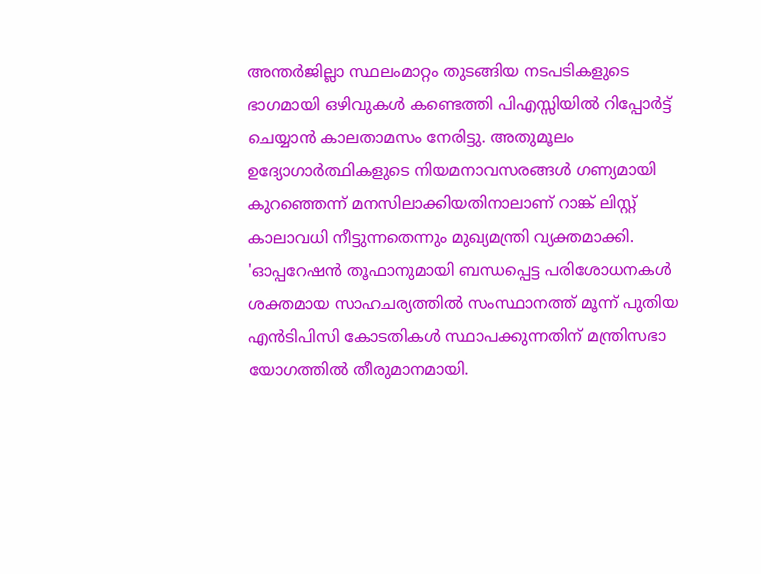അന്തർജില്ലാ സ്ഥലംമാറ്റം തുടങ്ങിയ നടപടികളുടെ ഭാഗമായി ഒഴിവുകൾ കണ്ടെത്തി പിഎസ്സിയിൽ റിപ്പോർട്ട് ചെയ്യാൻ കാലതാമസം നേരിട്ടു. അതുമൂലം ഉദ്യോഗാർത്ഥികളുടെ നിയമനാവസരങ്ങൾ ഗണ്യമായി കുറഞ്ഞെന്ന് മനസിലാക്കിയതിനാലാണ് റാങ്ക് ലിസ്റ്റ് കാലാവധി നീട്ടുന്നതെന്നും മുഖ്യമന്ത്രി വ്യക്തമാക്കി.
'ഓപ്പറേഷൻ തൂഫാനുമായി ബന്ധപ്പെട്ട പരിശോധനകൾ ശക്തമായ സാഹചര്യത്തിൽ സംസ്ഥാനത്ത് മൂന്ന് പുതിയ എൻടിപിസി കോടതികൾ സ്ഥാപക്കുന്നതിന് മന്ത്രിസഭാ യോഗത്തിൽ തീരുമാനമായി.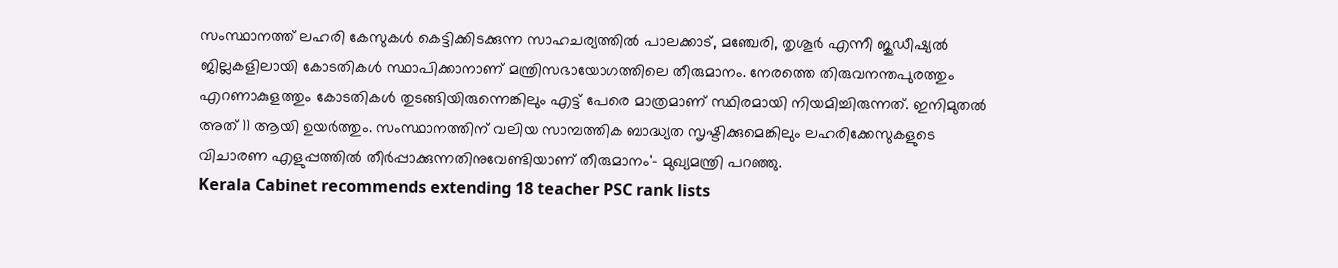സംസ്ഥാനത്ത് ലഹരി കേസുകൾ കെട്ടിക്കിടക്കുന്ന സാഹചര്യത്തിൽ പാലക്കാട്, മഞ്ചേരി, തൃശൂർ എന്നീ ജുഡീഷ്യൽ ജില്ലകളിലായി കോടതികൾ സ്ഥാപിക്കാനാണ് മന്ത്രിസഭായോഗത്തിലെ തീരുമാനം. നേരത്തെ തിരുവനന്തപുരത്തും എറണാകുളത്തും കോടതികൾ തുടങ്ങിയിരുന്നെങ്കിലും എട്ട് പേരെ മാത്രമാണ് സ്ഥിരമായി നിയമിച്ചിരുന്നത്. ഇനിമുതൽ അത് 11 ആയി ഉയർത്തും. സംസ്ഥാനത്തിന് വലിയ സാമ്പത്തിക ബാദ്ധ്യത സൃഷ്ടിക്കുമെങ്കിലും ലഹരിക്കേസുകളുടെ വിചാരണ എളുപ്പത്തിൽ തീർപ്പാക്കുന്നതിനുവേണ്ടിയാണ് തീരുമാനം'- മുഖ്യമന്ത്രി പറഞ്ഞു.
Kerala Cabinet recommends extending 18 teacher PSC rank lists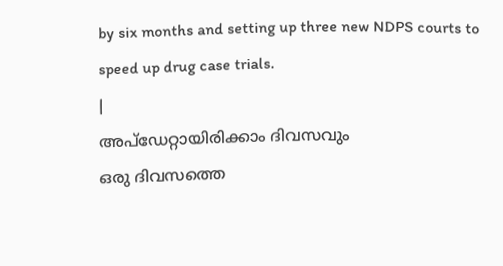by six months and setting up three new NDPS courts to speed up drug case trials.
|
അപ്ഡേറ്റായിരിക്കാം ദിവസവും
ഒരു ദിവസത്തെ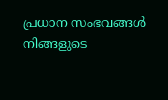പ്രധാന സംഭവങ്ങൾ നിങ്ങളുടെ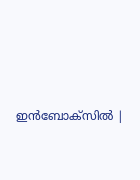ഇൻബോക്സിൽ |